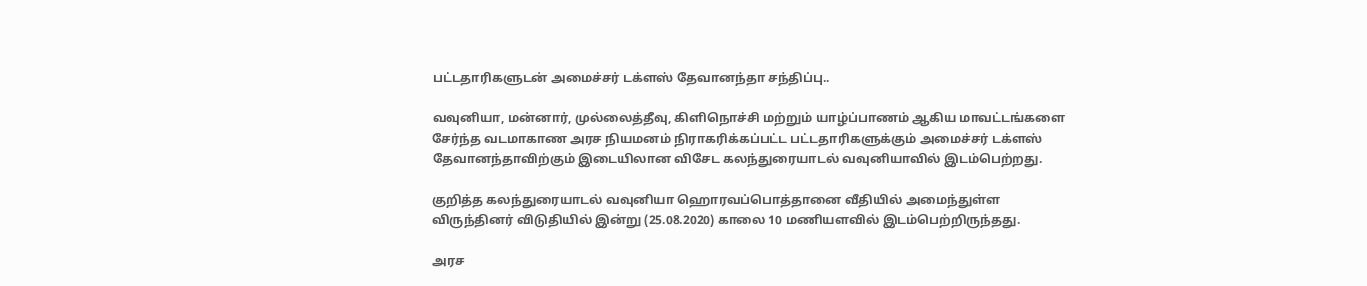பட்டதாரிகளுடன் அமைச்சர் டக்ளஸ் தேவானந்தா சந்திப்பு..

வவுனியா, மன்னார், முல்லைத்தீவு, கிளிநொச்சி மற்றும் யாழ்ப்பாணம் ஆகிய மாவட்டங்களை சேர்ந்த வடமாகாண அரச நியமனம் நிராகரிக்கப்பட்ட பட்டதாரிகளுக்கும் அமைச்சர் டக்ளஸ் தேவானந்தாவிற்கும் இடையிலான விசேட கலந்துரையாடல் வவுனியாவில் இடம்பெற்றது.

குறித்த கலந்துரையாடல் வவுனியா ஹொரவப்பொத்தானை வீதியில் அமைந்துள்ள விருந்தினர் விடுதியில் இன்று (25.08.2020) காலை 10 மணியளவில் இடம்பெற்றிருந்தது.

அரச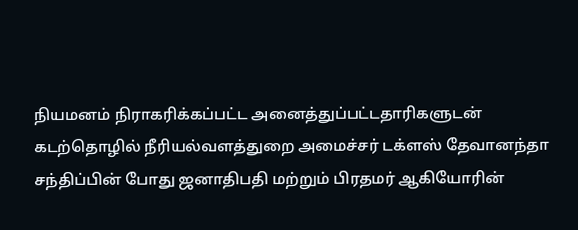நியமனம் நிராகரிக்கப்பட்ட அனைத்துப்பட்டதாரிகளுடன் கடற்தொழில் நீரியல்வளத்துறை அமைச்சர் டக்ளஸ் தேவானந்தா சந்திப்பின் போது ஜனாதிபதி மற்றும் பிரதமர் ஆகியோரின்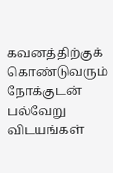கவனத்திற்குக் கொண்டுவரும் நோக்குடன் பல்வேறு விடயங்கள்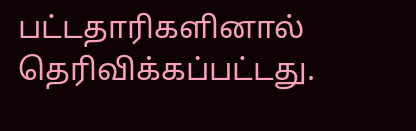பட்டதாரிகளினால் தெரிவிக்கப்பட்டது.